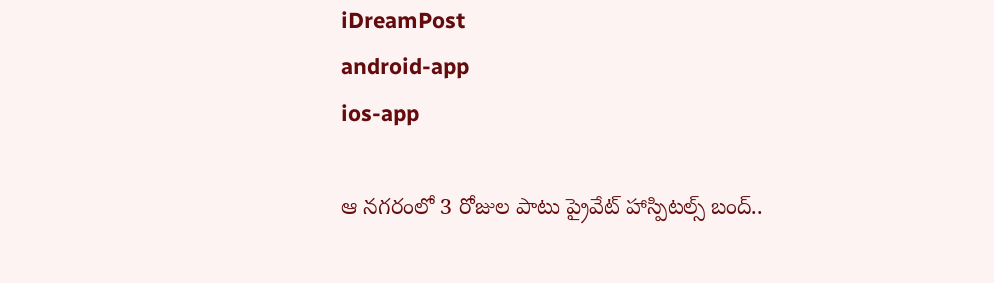iDreamPost
android-app
ios-app

ఆ నగరంలో 3 రోజుల పాటు ప్రైవేట్ హాస్పిటల్స్ బంద్..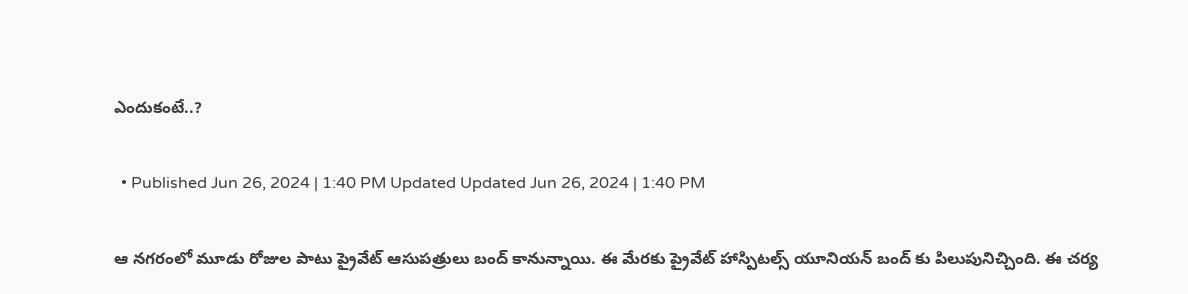ఎందుకంటే..?

  • Published Jun 26, 2024 | 1:40 PM Updated Updated Jun 26, 2024 | 1:40 PM

ఆ నగరంలో మూడు రోజుల పాటు ప్రైవేట్ ఆసుపత్రులు బంద్ కానున్నాయి. ఈ మేరకు ప్రైవేట్ హాస్పిటల్స్ యూనియన్ బంద్ కు పిలుపునిచ్చింది. ఈ చర్య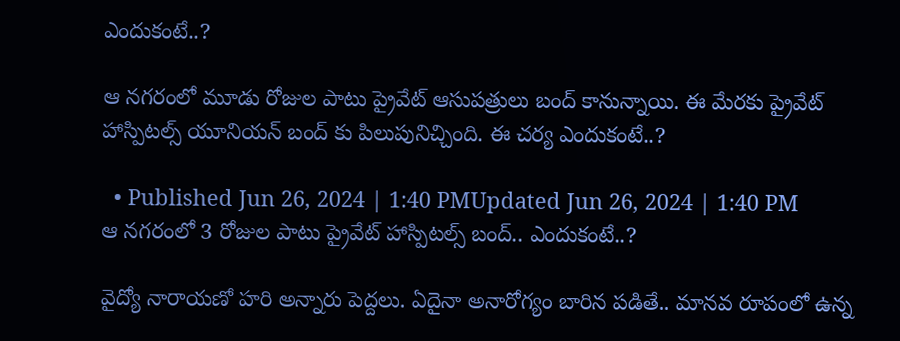ఎందుకంటే..?

ఆ నగరంలో మూడు రోజుల పాటు ప్రైవేట్ ఆసుపత్రులు బంద్ కానున్నాయి. ఈ మేరకు ప్రైవేట్ హాస్పిటల్స్ యూనియన్ బంద్ కు పిలుపునిచ్చింది. ఈ చర్య ఎందుకంటే..?

  • Published Jun 26, 2024 | 1:40 PMUpdated Jun 26, 2024 | 1:40 PM
ఆ నగరంలో 3 రోజుల పాటు ప్రైవేట్ హాస్పిటల్స్ బంద్.. ఎందుకంటే..?

వైద్యో నారాయణో హరి అన్నారు పెద్దలు. ఏదైనా అనారోగ్యం బారిన పడితే.. మానవ రూపంలో ఉన్న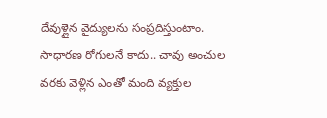దేవుళ్లైన వైద్యులను సంప్రదిస్తుంటాం. సాధారణ రోగులనే కాదు.. చావు అంచుల వరకు వెళ్లిన ఎంతో మంది వ్యక్తుల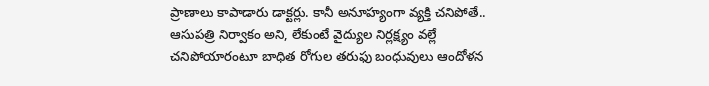ప్రాణాలు కాపాడారు డాక్టర్లు. కానీ అనూహ్యంగా వ్యక్తి చనిపోతే.. ఆసుపత్రి నిర్వాకం అని, లేకుంటే వైద్యుల నిర్లక్ష్యం వల్లే చనిపోయారంటూ బాధిత రోగుల తరుఫు బంధువులు ఆందోళన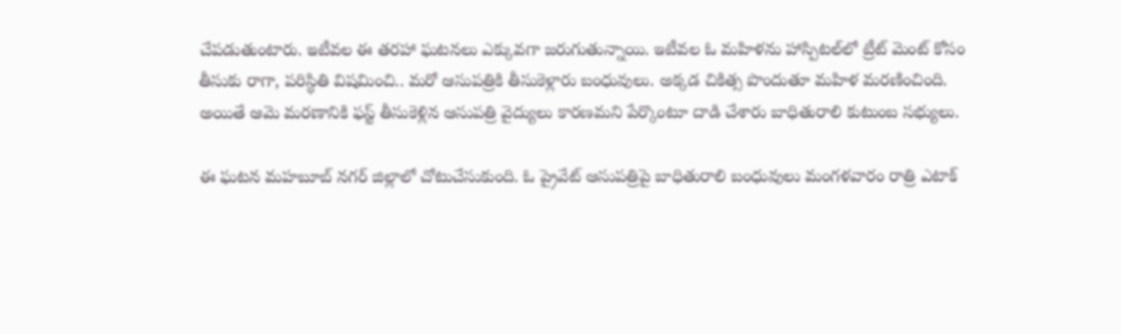చేపడుతుంటారు. ఇటీవల ఈ తరహా ఘటనలు ఎక్కువగా జరుగుతున్నాయి. ఇటీవల ఓ మహిళను హాస్పిటల్‌లో ట్రీట్ మెంట్ కోసం తీసుకు రాగా, పరిస్థితి విషమించి.. మరో ఆసుపత్రికి తీసుకెళ్లారు బంధువులు. అక్కడ చికిత్స పొందుతూ మహిళ మరణించింది. అయితే ఆమె మరణానికి ఫస్ట్ తీసుకెళ్లిన ఆసుపత్రి వైద్యులు కారణమని పేర్కొంటూ దాడి చేశారు బాధితురాలి కుటుంబ సభ్యులు.

ఈ ఘటన మహబూబ్ నగర్ జిల్లాలో చోటుచేసుకుంది. ఓ ప్రైవేట్ ఆసుపత్రిపై బాధితురాలి బంధువులు మంగళవారం రాత్రి ఎటాక్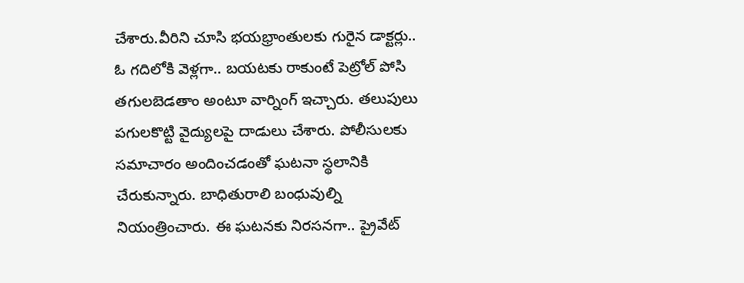చేశారు.వీరిని చూసి భయభ్రాంతులకు గురైన డాక్టర్లు.. ఓ గదిలోకి వెళ్లగా.. బయటకు రాకుంటే పెట్రోల్ పోసి తగులబెడతాం అంటూ వార్నింగ్ ఇచ్చారు. తలుపులు పగులకొట్టి వైద్యులపై దాడులు చేశారు. పోలీసులకు సమాచారం అందించడంతో ఘటనా స్థలానికి చేరుకున్నారు. బాధితురాలి బంధువుల్ని నియంత్రించారు. ఈ ఘటనకు నిరసనగా.. ప్రైవేట్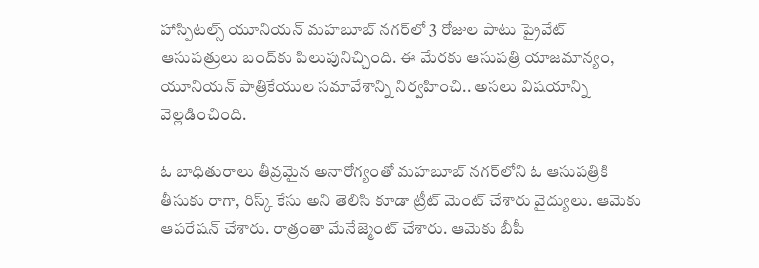హాస్పిటల్స్ యూనియన్ మహబూబ్ నగర్‌లో 3 రోజుల పాటు ప్రైవేట్ ఆసుపత్రులు బంద్‌కు పిలుపునిచ్చింది. ఈ మేరకు ఆసుపత్రి యాజమాన్యం, యూనియన్ పాత్రికేయుల సమావేశాన్ని నిర్వహించి.. అసలు విషయాన్ని వెల్లడించింది.

ఓ బాధితురాలు తీవ్రమైన అనారోగ్యంతో మహబూబ్ నగర్‌లోని ఓ ఆసుపత్రికి తీసుకు రాగా, రిస్క్ కేసు అని తెలిసి కూడా ట్రీట్ మెంట్ చేశారు వైద్యులు. ఆమెకు ఆపరేషన్ చేశారు. రాత్రంతా మేనేజ్మెంట్ చేశారు. ఆమెకు బీపీ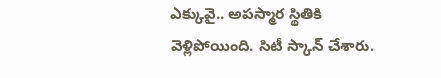ఎక్కువై.. అపస్మార స్థితికి వెళ్లిపోయింది. సిటీ స్కాన్ చేశారు.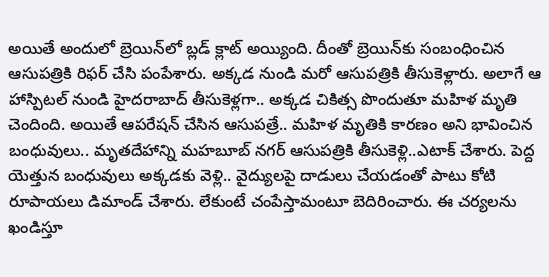అయితే అందులో బ్రెయిన్‌లో బ్లడ్ క్లాట్ అయ్యింది. దీంతో బ్రెయిన్‌కు సంబంధించిన ఆసుపత్రికి రిఫర్ చేసి పంపేశారు. అక్కడ నుండి మరో ఆసుపత్రికి తీసుకెళ్లారు. అలాగే ఆ హాస్పిటల్ నుండి హైదరాబాద్ తీసుకెళ్లగా.. అక్కడ చికిత్స పొందుతూ మహిళ మృతి చెందింది. అయితే ఆపరేషన్ చేసిన ఆసుపత్రే.. మహిళ మృతికి కారణం అని భావించిన బంధువులు.. మృతదేహాన్ని మహబూబ్ నగర్ ఆసుపత్రికి తీసుకెళ్లి..ఎటాక్ చేశారు. పెద్ద యెత్తున బంధువులు అక్కడకు వెళ్లి.. వైద్యులపై దాడులు చేయడంతో పాటు కోటి రూపాయలు డిమాండ్ చేశారు. లేకుంటే చంపేస్తామంటూ బెదిరించారు. ఈ చర్యలను ఖండిస్తూ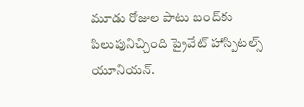మూడు రోజుల పాటు బంద్‌కు పిలుపునిచ్చింది ప్రైవేట్ హాస్పిటల్స్ యూనియన్.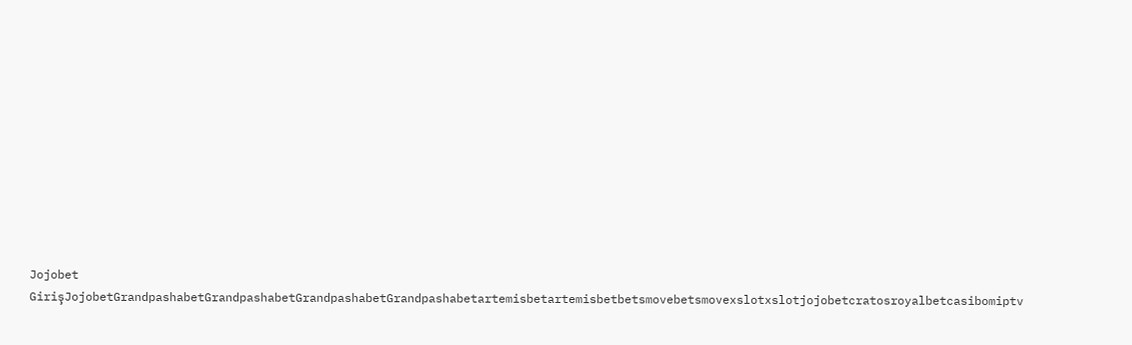Jojobet GirişJojobetGrandpashabetGrandpashabetGrandpashabetGrandpashabetartemisbetartemisbetbetsmovebetsmovexslotxslotjojobetcratosroyalbetcasibomiptv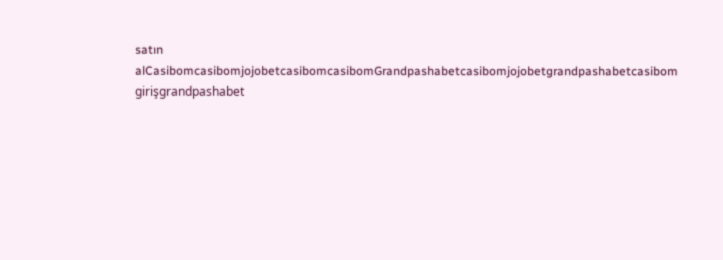satın alCasibomcasibomjojobetcasibomcasibomGrandpashabetcasibomjojobetgrandpashabetcasibom girişgrandpashabet